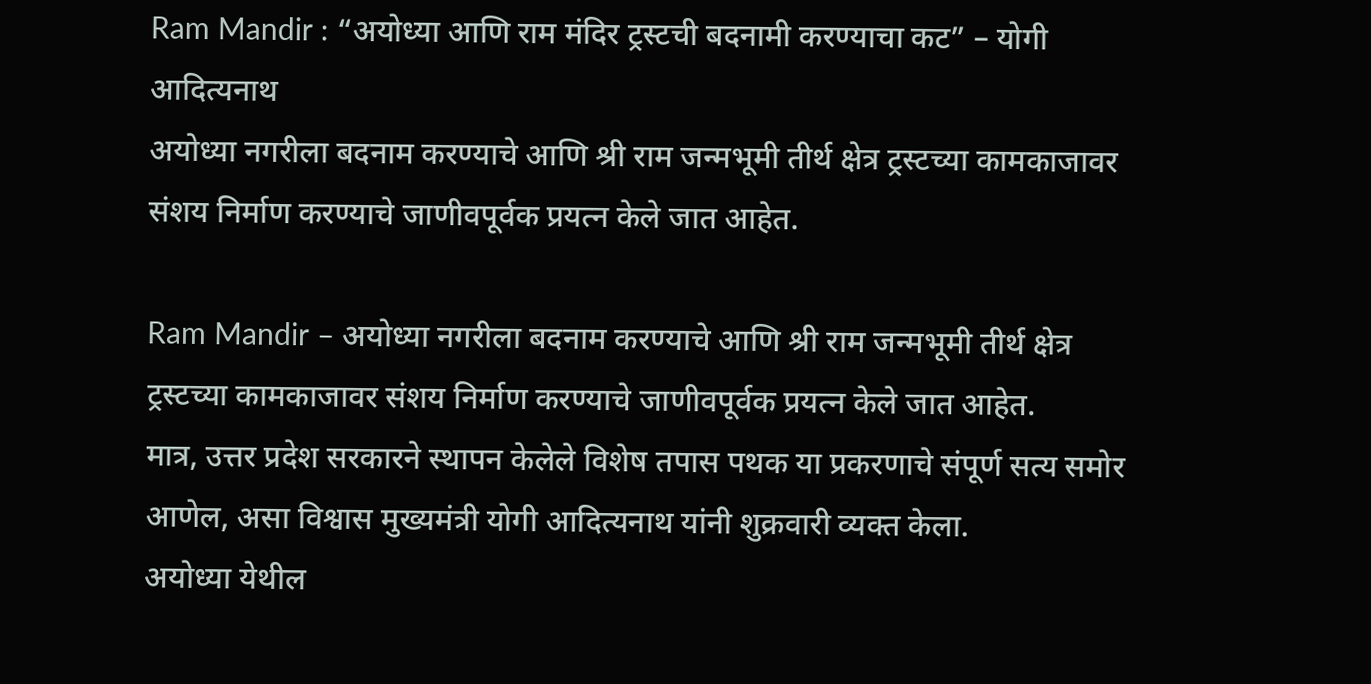Ram Mandir : “अयोध्या आणि राम मंदिर ट्रस्टची बदनामी करण्याचा कट” – योगी आदित्यनाथ
अयोध्या नगरीला बदनाम करण्याचे आणि श्री राम जन्मभूमी तीर्थ क्षेत्र ट्रस्टच्या कामकाजावर संशय निर्माण करण्याचे जाणीवपूर्वक प्रयत्न केले जात आहेत.

Ram Mandir – अयोध्या नगरीला बदनाम करण्याचे आणि श्री राम जन्मभूमी तीर्थ क्षेत्र ट्रस्टच्या कामकाजावर संशय निर्माण करण्याचे जाणीवपूर्वक प्रयत्न केले जात आहेत.
मात्र, उत्तर प्रदेश सरकारने स्थापन केलेले विशेष तपास पथक या प्रकरणाचे संपूर्ण सत्य समोर आणेल, असा विश्वास मुख्यमंत्री योगी आदित्यनाथ यांनी शुक्रवारी व्यक्त केला.
अयोध्या येथील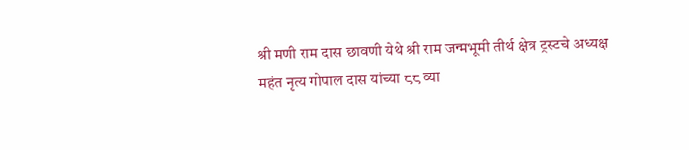श्री मणी राम दास छावणी येथे श्री राम जन्मभूमी तीर्थ क्षेत्र ट्रस्टचे अध्यक्ष महंत नृत्य गोपाल दास यांच्या ८८ व्या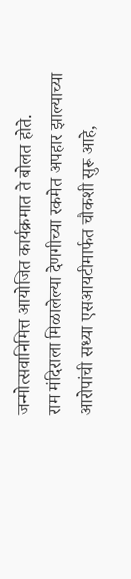जन्मोत्सवानिमित्त आयोजित कार्यक्रमात ते बोलत होते.
राम मंदिराला मिळालेल्या देणगीच्या रकमेत अपहार झाल्याच्या आरोपांची सध्या एसआयटीमार्फत चौकशी सुरू आहे,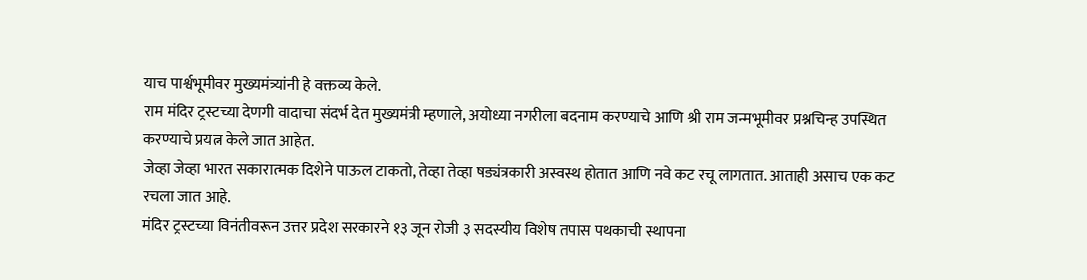याच पार्श्वभूमीवर मुख्यमंत्र्यांनी हे वक्तव्य केले.
राम मंदिर ट्रस्टच्या देणगी वादाचा संदर्भ देत मुख्यमंत्री म्हणाले, अयोध्या नगरीला बदनाम करण्याचे आणि श्री राम जन्मभूमीवर प्रश्नचिन्ह उपस्थित करण्याचे प्रयत्न केले जात आहेत.
जेव्हा जेव्हा भारत सकारात्मक दिशेने पाऊल टाकतो, तेव्हा तेव्हा षड्यंत्रकारी अस्वस्थ होतात आणि नवे कट रचू लागतात. आताही असाच एक कट रचला जात आहे.
मंदिर ट्रस्टच्या विनंतीवरून उत्तर प्रदेश सरकारने १३ जून रोजी ३ सदस्यीय विशेष तपास पथकाची स्थापना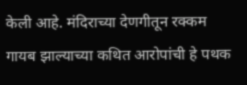केली आहे. मंदिराच्या देणगीतून रक्कम गायब झाल्याच्या कथित आरोपांची हे पथक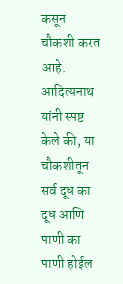कसून चौकशी करत आहे.
आदित्यनाथ यांनी स्पष्ट केले की, या चौकशीतून सर्व दूध का दूध आणि पाणी का पाणी होईल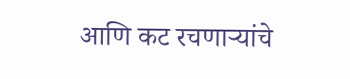आणि कट रचणाऱ्यांचे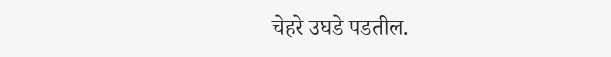चेहरे उघडे पडतील.